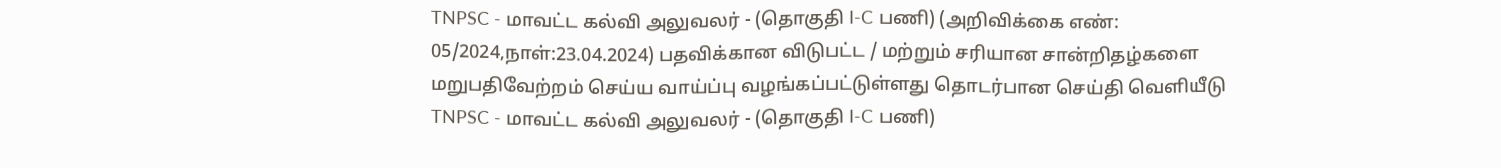TNPSC - மாவட்ட கல்வி அலுவலர் - (தொகுதி I-C பணி) (அறிவிக்கை எண்: 05/2024,நாள்:23.04.2024) பதவிக்கான விடுபட்ட / மற்றும் சரியான சான்றிதழ்களை மறுபதிவேற்றம் செய்ய வாய்ப்பு வழங்கப்பட்டுள்ளது தொடர்பான செய்தி வெளியீடு
TNPSC - மாவட்ட கல்வி அலுவலர் - (தொகுதி I-C பணி)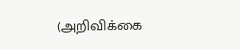(அறிவிக்கை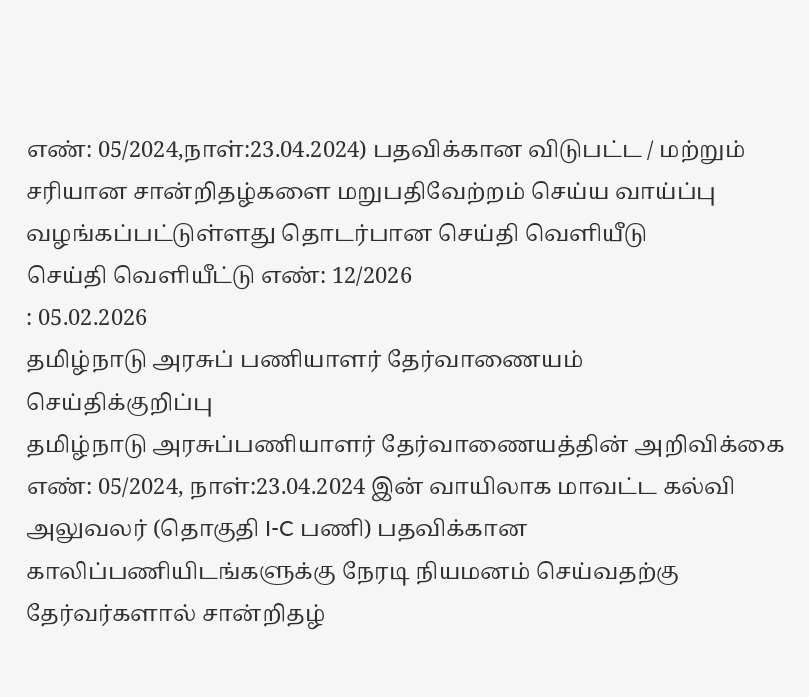எண்: 05/2024,நாள்:23.04.2024) பதவிக்கான விடுபட்ட / மற்றும் சரியான சான்றிதழ்களை மறுபதிவேற்றம் செய்ய வாய்ப்பு வழங்கப்பட்டுள்ளது தொடர்பான செய்தி வெளியீடு
செய்தி வெளியீட்டு எண்: 12/2026
: 05.02.2026
தமிழ்நாடு அரசுப் பணியாளர் தேர்வாணையம்
செய்திக்குறிப்பு
தமிழ்நாடு அரசுப்பணியாளர் தேர்வாணையத்தின் அறிவிக்கை எண்: 05/2024, நாள்:23.04.2024 இன் வாயிலாக மாவட்ட கல்வி அலுவலர் (தொகுதி I-C பணி) பதவிக்கான காலிப்பணியிடங்களுக்கு நேரடி நியமனம் செய்வதற்கு தேர்வர்களால் சான்றிதழ்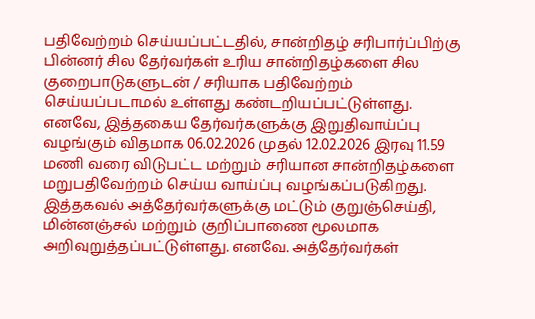பதிவேற்றம் செய்யப்பட்டதில், சான்றிதழ் சரிபார்ப்பிற்கு பின்னர் சில தேர்வர்கள் உரிய சான்றிதழ்களை சில குறைபாடுகளுடன் / சரியாக பதிவேற்றம் செய்யப்படாமல் உள்ளது கண்டறியப்பட்டுள்ளது. எனவே, இத்தகைய தேர்வர்களுக்கு இறுதிவாய்ப்பு வழங்கும் விதமாக 06.02.2026 முதல் 12.02.2026 இரவு 11.59 மணி வரை விடுபட்ட மற்றும் சரியான சான்றிதழ்களை மறுபதிவேற்றம் செய்ய வாய்ப்பு வழங்கப்படுகிறது. இத்தகவல் அத்தேர்வர்களுக்கு மட்டும் குறுஞ்செய்தி, மின்னஞ்சல் மற்றும் குறிப்பாணை மூலமாக அறிவுறுத்தப்பட்டுள்ளது. எனவே. அத்தேர்வர்கள்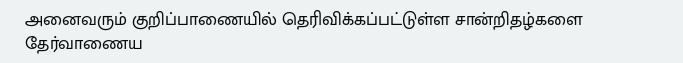அனைவரும் குறிப்பாணையில் தெரிவிக்கப்பட்டுள்ள சான்றிதழ்களை தேர்வாணைய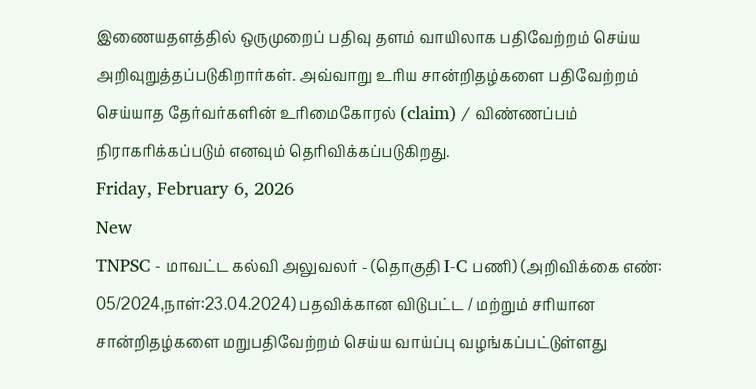இணையதளத்தில் ஒருமுறைப் பதிவு தளம் வாயிலாக பதிவேற்றம் செய்ய அறிவுறுத்தப்படுகிறார்கள். அவ்வாறு உரிய சான்றிதழ்களை பதிவேற்றம் செய்யாத தேர்வர்களின் உரிமைகோரல் (claim) / விண்ணப்பம் நிராகரிக்கப்படும் எனவும் தெரிவிக்கப்படுகிறது.
Friday, February 6, 2026
New
TNPSC - மாவட்ட கல்வி அலுவலர் - (தொகுதி I-C பணி) (அறிவிக்கை எண்: 05/2024,நாள்:23.04.2024) பதவிக்கான விடுபட்ட / மற்றும் சரியான சான்றிதழ்களை மறுபதிவேற்றம் செய்ய வாய்ப்பு வழங்கப்பட்டுள்ளது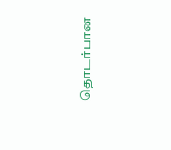தொடர்பான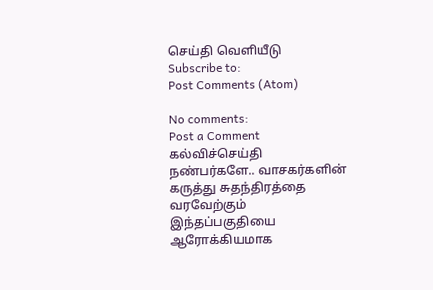செய்தி வெளியீடு
Subscribe to:
Post Comments (Atom)

No comments:
Post a Comment
கல்விச்செய்தி நண்பர்களே.. வாசகர்களின் கருத்து சுதந்திரத்தை வரவேற்கும் இந்தப்பகுதியை ஆரோக்கியமாக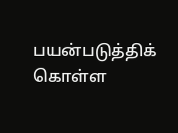பயன்படுத்திக் கொள்ள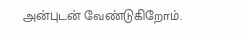அன்புடன் வேண்டுகிறோம்.